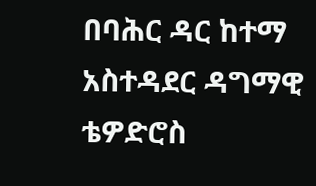በባሕር ዳር ከተማ አስተዳደር ዳግማዊ ቴዎድሮስ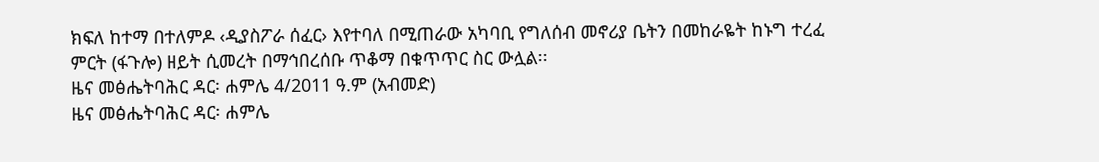ክፍለ ከተማ በተለምዶ ‹ዲያስፖራ ሰፈር› እየተባለ በሚጠራው አካባቢ የግለሰብ መኖሪያ ቤትን በመከራዬት ከኑግ ተረፈ ምርት (ፋጉሎ) ዘይት ሲመረት በማኅበረሰቡ ጥቆማ በቁጥጥር ስር ውሏል፡፡
ዜና መፅሔትባሕር ዳር፡ ሐምሌ 4/2011 ዓ.ም (አብመድ)
ዜና መፅሔትባሕር ዳር፡ ሐምሌ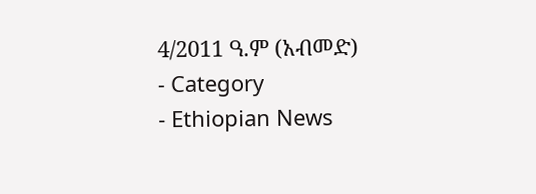4/2011 ዓ.ም (አብመድ)
- Category
- Ethiopian News